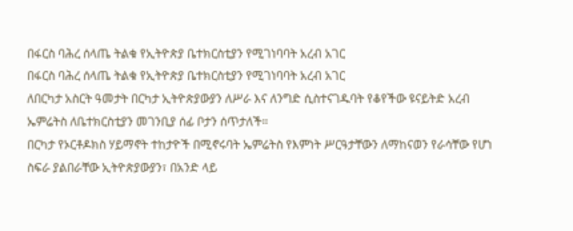በፋርስ ባሕረ ሰላጤ ትልቁ የኢትዮጵያ ቤተክርስቲያን የሚገነባባት አረብ አገር
በፋርስ ባሕረ ሰላጤ ትልቁ የኢትዮጵያ ቤተክርስቲያን የሚገነባባት አረብ አገር
ለበርካታ አስርት ዓመታት በርካታ ኢትዮጵያውያን ለሥራ እና ለንግድ ሲስተናገዱባት የቆየችው ዩናይትድ አረብ ኤምሬትስ ለቤተክርስቲያን መገንቢያ ሰፊ ቦታን ሰጥታለች።
በርካታ የኦርቶዶክስ ሃይማኖት ተከታዮች በሚኖሩባት ኤምሬትስ የእምነት ሥርዓታቸውን ለማከናወን የራሳቸው የሆነ ስፍራ ያልበራቸው ኢትዮጵያውያን፣ በአንድ ላይ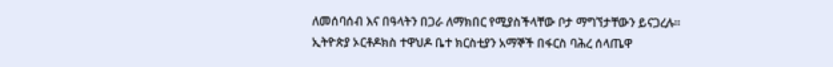ለመሰባሰብ እና በዓላትን በጋራ ለማክበር የሚያስችላቸው ቦታ ማግኘታቸውን ይናጋረሉ።
ኢትዮጵያ ኦርቶዶክስ ተዋህዶ ቤተ ክርስቲያን አማኞች በፋርስ ባሕረ ሰላጤዋ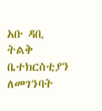አቡ ዳቢ ትልቅ ቤተክርስቲያን ለመገንባት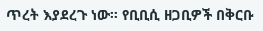ጥረት እያደረጉ ነው። የቢቢሲ ዘጋቢዎች በቅርቡ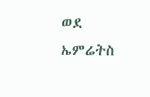ወደ ኤምሬትስ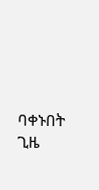ባቀኑበት ጊዜ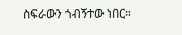ስፍራውን ጎብኝተው ነበር።